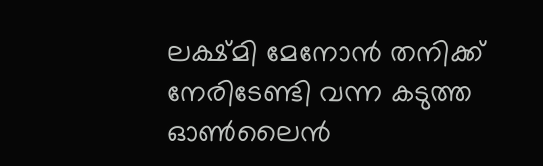ലക്ഷ്മി മേനോൻ തനിക്ക് നേരിടേണ്ടി വന്ന കടുത്ത ഓൺലൈൻ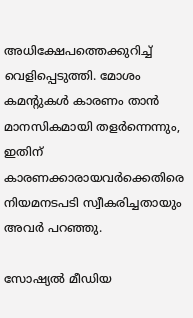അധിക്ഷേപത്തെക്കുറിച്ച് വെളിപ്പെടുത്തി. മോശം കമന്റുകൾ കാരണം താൻ മാനസികമായി തളർന്നെന്നും, ഇതിന് കാരണക്കാരായവർക്കെതിരെ നിയമനടപടി സ്വീകരിച്ചതായും അവർ പറഞ്ഞു.

സോഷ്യൽ മീഡിയ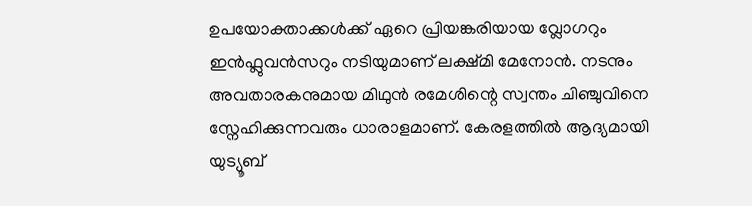ഉപയോക്താക്കൾക്ക് ഏറെ പ്രിയങ്കരിയായ വ്ലോഗറും ഇൻഫ്ലുവൻസറും നടിയുമാണ് ലക്ഷ്മി മേനോൻ. നടനും അവതാരകനുമായ മിഥുൻ രമേശിന്റെ സ്വന്തം ചിഞ്ചുവിനെ സ്നേഹിക്കുന്നവരും ധാരാളമാണ്. കേരളത്തില്‍ ആദ്യമായി യുട്യൂബ്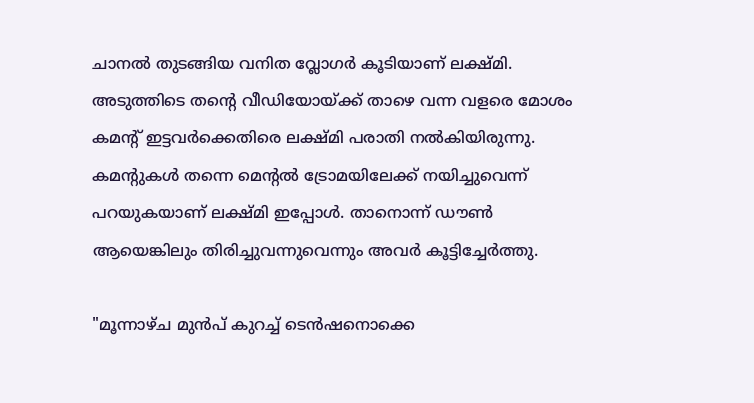ചാനൽ തുടങ്ങിയ വനിത വ്ലോഗർ കൂടിയാണ് ലക്ഷ്മി. അടുത്തിടെ തന്റെ വീഡിയോയ്ക്ക് താഴെ വന്ന വളരെ മോശം കമന്റ് ഇട്ടവർക്കെതിരെ ലക്ഷ്മി പരാതി നൽകിയിരുന്നു. കമന്‍റുകള്‍ തന്നെ മെന്‍റല്‍ ട്രോമയിലേക്ക് നയിച്ചുവെന്ന് പറയുകയാണ് ലക്ഷ്മി ഇപ്പോൾ. താനൊന്ന് ഡൗൺ ആയെങ്കിലും തിരിച്ചുവന്നുവെന്നും അവർ കൂട്ടിച്ചേർത്തു.

"മൂന്നാഴ്ച മുന്‍പ് കുറച്ച് ടെന്‍ഷനൊക്കെ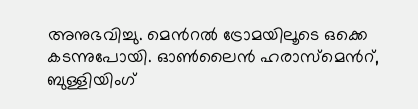അനുഭവിച്ചു. മെന്‍റല്‍ ട്രോമയിലൂടെ ഒക്കെ കടന്നുപോയി. ഓണ്‍ലൈന്‍ ഹരാസ്മെന്‍റ്, ബുള്ളിയിംഗ്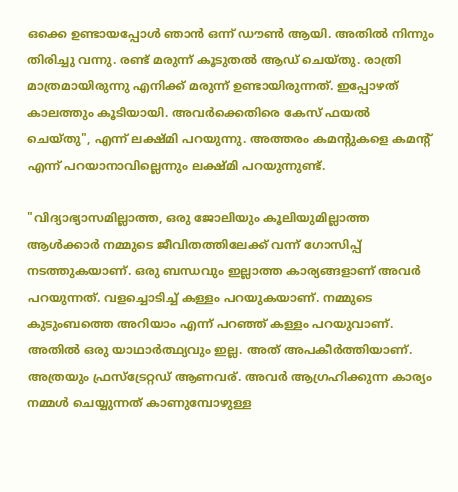ഒക്കെ ഉണ്ടായപ്പോള്‍ ഞാന്‍ ഒന്ന് ഡൗണ്‍ ആയി. അതില്‍ നിന്നും തിരിച്ചു വന്നു. രണ്ട് മരുന്ന് കൂടുതല്‍ ആ‍ഡ് ചെയ്തു. രാത്രി മാത്രമായിരുന്നു എനിക്ക് മരുന്ന് ഉണ്ടായിരുന്നത്. ഇപ്പോഴത് കാലത്തും കൂടിയായി. അവര്‍ക്കെതിരെ കേസ് ഫയല്‍ ചെയ്തു", എന്ന് ലക്ഷ്മി പറയുന്നു. അത്തരം കമന്റുകളെ കമന്‍റ് എന്ന് പറയാനാവില്ലെന്നും ലക്ഷ്മി പറയുന്നുണ്ട്.

"വിദ്യാഭ്യാസമില്ലാത്ത, ഒരു ജോലിയും കൂലിയുമില്ലാത്ത ആള്‍ക്കാര്‍ നമ്മുടെ ജീവിതത്തിലേക്ക് വന്ന് ഗോസിപ്പ് നടത്തുകയാണ്. ഒരു ബന്ധവും ഇല്ലാത്ത കാര്യങ്ങളാണ് അവര്‍ പറയുന്നത്. വളച്ചൊടിച്ച് കള്ളം പറയുകയാണ്. നമ്മുടെ കുടുംബത്തെ അറിയാം എന്ന് പറഞ്ഞ് കള്ളം പറയുവാണ്. അതില്‍ ഒരു യാഥാര്‍ത്ഥ്യവും ഇല്ല. അത് അപകീര്‍ത്തിയാണ്. അത്രയും ഫ്രസ്ട്രേറ്റഡ് ആണവര്. അവര്‍ ആഗ്രഹിക്കുന്ന കാര്യം നമ്മള്‍ ചെയ്യുന്നത് കാണുമ്പോഴുള്ള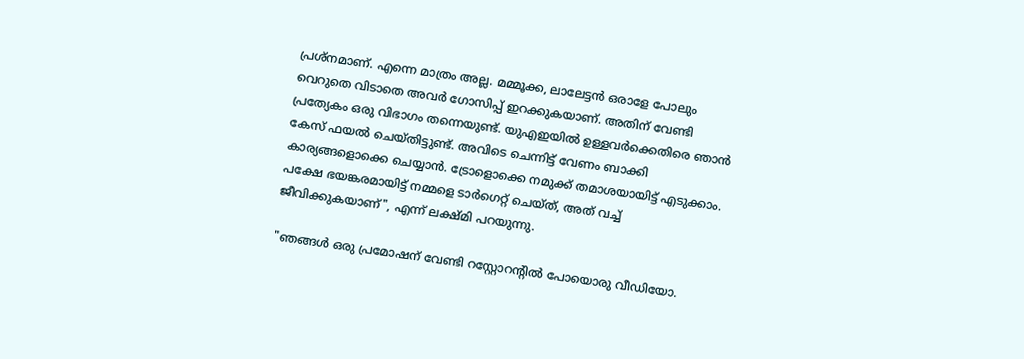പ്രശ്നമാണ്. എന്നെ മാത്രം അല്ല. മമ്മൂക്ക, ലാലേട്ടന്‍ ഒരാളേ പോലും വെറുതെ വിടാതെ അവര്‍ ഗോസിപ്പ് ഇറക്കുകയാണ്. അതിന് വേണ്ടി പ്രത്യേകം ഒരു വിഭാഗം തന്നെയുണ്ട്. യുഎഇയില്‍ ഉള്ളവര്‍ക്കെതിരെ ഞാന്‍ കേസ് ഫയല്‍ ചെയ്തിട്ടുണ്ട്. അവിടെ ചെന്നിട്ട് വേണം ബാക്കി കാര്യങ്ങളൊക്കെ ചെയ്യാന്‍. ട്രോളൊക്കെ നമുക്ക് തമാശയായിട്ട് എടുക്കാം. പക്ഷേ ഭയങ്കരമായിട്ട് നമ്മളെ ടാര്‍ഗെറ്റ് ചെയ്ത്, അത് വച്ച് ജീവിക്കുകയാണ്", എന്ന് ലക്ഷ്മി പറയുന്നു.

"ഞങ്ങള്‍ ഒരു പ്രമോഷന് വേണ്ടി റസ്റ്റോറന്‍റില്‍ പോയൊരു വീഡിയോ.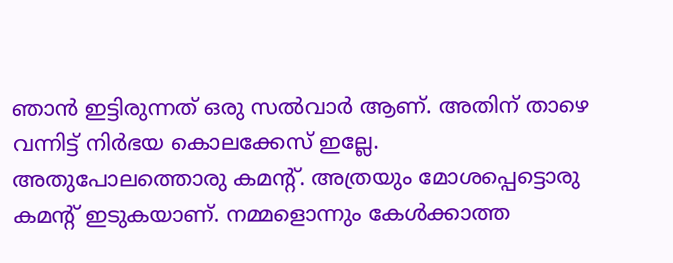ഞാന്‍ ഇട്ടിരുന്നത് ഒരു സല്‍വാര്‍ ആണ്. അതിന് താഴെ വന്നിട്ട് നിര്‍ഭയ കൊലക്കേസ് ഇല്ലേ. അതുപോലത്തൊരു കമന്‍റ്. അത്രയും മോശപ്പെട്ടൊരു കമന്‍റ് ഇടുകയാണ്. നമ്മളൊന്നും കേള്‍ക്കാത്ത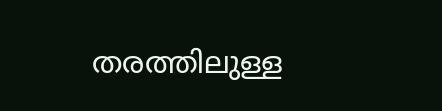തരത്തിലുള്ള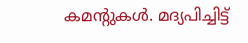കമന്‍റുകള്‍. മദ്യപിച്ചിട്ട്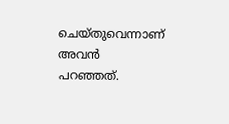ചെയ്തുവെന്നാണ് അവൻ പറഞ്ഞത്.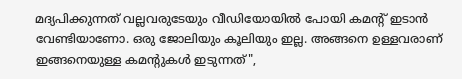മദ്യപിക്കുന്നത് വല്ലവരുടേയും വീഡിയോയില്‍ പോയി കമന്‍റ് ഇടാൻ വേണ്ടിയാണോ. ഒരു ജോലിയും കൂലിയും ഇല്ല. അങ്ങനെ ഉള്ളവരാണ് ഇങ്ങനെയുള്ള കമന്‍റുകള്‍ ഇടുന്നത്",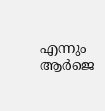എന്നും ആർജെ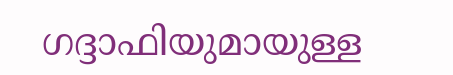ഗദ്ദാഫിയുമായുള്ള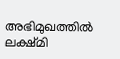അഭിമുഖത്തിൽ ലക്ഷ്മി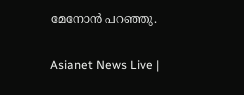മേനോൻ പറഞ്ഞു.

Asianet News Live |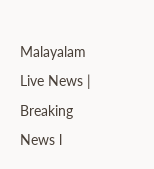Malayalam Live News | Breaking News l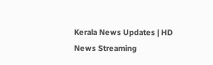Kerala News Updates | HD News Streaming